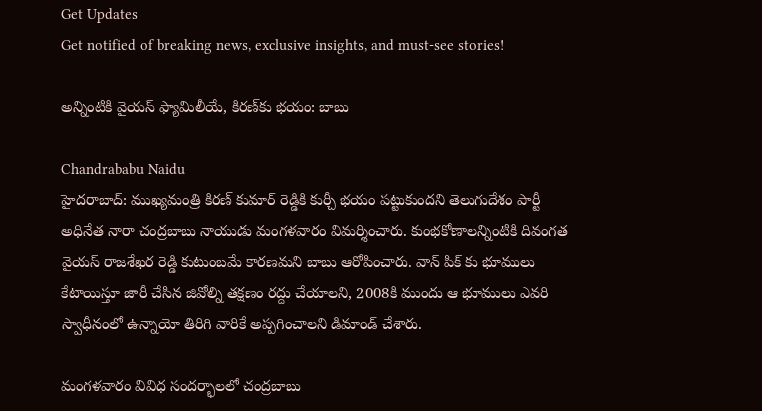Get Updates
Get notified of breaking news, exclusive insights, and must-see stories!

అన్నింటికి వైయస్ ఫ్యామిలీయే, కిరణ్‌కు భయం: బాబు

Chandrababu Naidu
హైదరాబాద్: ముఖ్యమంత్రి కిరణ్ కుమార్ రెడ్డికి కుర్చీ భయం పట్టుకుందని తెలుగుదేశం పార్టీ అధినేత నారా చంద్రబాబు నాయుడు మంగళవారం విమర్శించారు. కుంభకోణాలన్నింటికి దివంగత వైయస్ రాజశేఖర రెడ్డి కుటుంబమే కారణమని బాబు ఆరోపించారు. వాన్ పిక్ కు భూములు కేటాయిస్తూ జారీ చేసిన జివోల్ని తక్షణం రద్దు చేయాలని, 2008కి ముందు ఆ భూములు ఎవరి స్వాధీనంలో ఉన్నాయో తిరిగి వారికే అప్పగించాలని డిమాండ్ చేశారు.

మంగళవారం వివిధ సందర్భాలలో చంద్రబాబు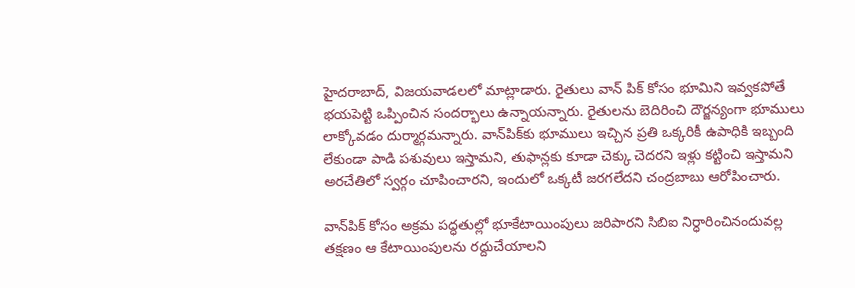హైదరాబాద్, విజయవాడలలో మాట్లాడారు. రైతులు వాన్ పిక్ కోసం భూమిని ఇవ్వకపోతే భయపెట్టి ఒప్పించిన సందర్భాలు ఉన్నాయన్నారు. రైతులను బెదిరించి దౌర్జన్యంగా భూములు లాక్కోవడం దుర్మార్గమన్నారు. వాన్‌పిక్‌కు భూములు ఇచ్చిన ప్రతి ఒక్కరికీ ఉపాధికి ఇబ్బంది లేకుండా పాడి పశువులు ఇస్తామని, తుఫాన్లకు కూడా చెక్కు చెదరని ఇళ్లు కట్టించి ఇస్తామని అరచేతిలో స్వర్గం చూపించారని, ఇందులో ఒక్కటీ జరగలేదని చంద్రబాబు ఆరోపించారు.

వాన్‌పిక్ కోసం అక్రమ పద్ధతుల్లో భూకేటాయింపులు జరిపారని సిబిఐ నిర్ధారించినందువల్ల తక్షణం ఆ కేటాయింపులను రద్దుచేయాలని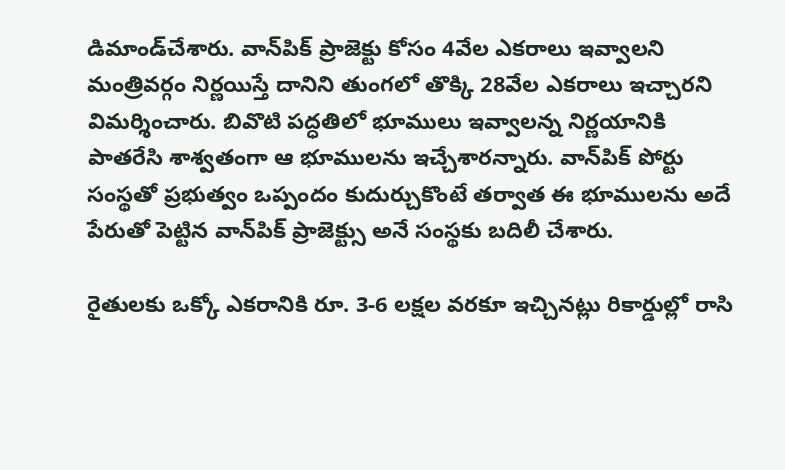డిమాండ్‌చేశారు. వాన్‌పిక్ ప్రాజెక్టు కోసం 4వేల ఎకరాలు ఇవ్వాలని మంత్రివర్గం నిర్ణయిస్తే దానిని తుంగలో తొక్కి 28వేల ఎకరాలు ఇచ్చారని విమర్శించారు. బివొటి పద్ధతిలో భూములు ఇవ్వాలన్న నిర్ణయానికి పాతరేసి శాశ్వతంగా ఆ భూములను ఇచ్చేశారన్నారు. వాన్‌పిక్ పోర్టు సంస్థతో ప్రభుత్వం ఒప్పందం కుదుర్చుకొంటే తర్వాత ఈ భూములను అదే పేరుతో పెట్టిన వాన్‌పిక్ ప్రాజెక్ట్సు అనే సంస్థకు బదిలీ చేశారు.

రైతులకు ఒక్కో ఎకరానికి రూ. 3-6 లక్షల వరకూ ఇచ్చినట్లు రికార్డుల్లో రాసి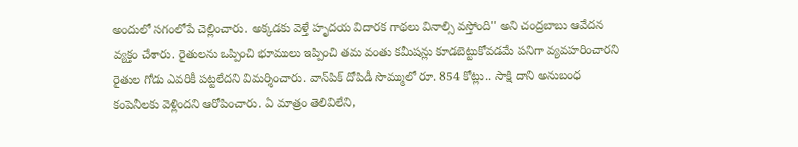అందులో సగంలోపే చెల్లించారు. అక్కడకు వెళ్తే హృదయ విదారక గాథలు వినాల్సి వస్తోంది'' అని చంద్రబాబు ఆవేదన వ్యక్తం చేశారు. రైతులను ఒప్పించి భూములు ఇప్పించి తమ వంతు కమీషన్లు కూడబెట్టుకోవడమే పనిగా వ్యవహరించారని రైతుల గోడు ఎవరికీ పట్టలేదని విమర్శించారు. వాన్‌పిక్ దోపిడీ సొమ్ములో రూ. 854 కోట్లు.. సాక్షి దాని అనుబంధ కంపెనీలకు వెళ్లిందని ఆరోపించారు. ఏ మాత్రం తెలివిలేని,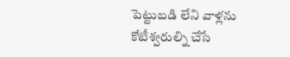పెట్టుబడి లేని వాళ్లను కోటీశ్వరుల్ని చేసే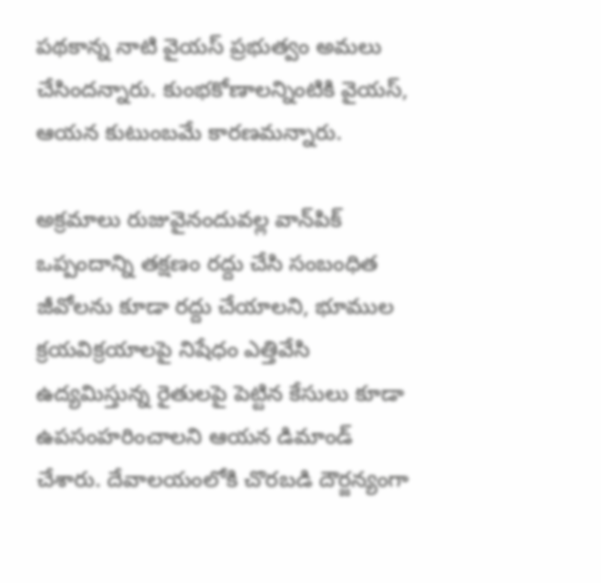పథకాన్న నాటి వైయస్ ప్రభుత్వం అమలు చేసిందన్నారు. కుంభకోణాలన్నింటికి వైయస్, ఆయన కుటుంబమే కారణమన్నారు.

అక్రమాలు రుజువైనందువల్ల వాన్‌పిక్ ఒప్పందాన్ని తక్షణం రద్దు చేసి సంబంధిత జీవోలను కూడా రద్దు చేయాలని, భూముల క్రయవిక్రయాలపై నిషేధం ఎత్తివేసి ఉద్యమిస్తున్న రైతులపై పెట్టిన కేసులు కూడా ఉపసంహరించాలని ఆయన డిమాండ్ చేశారు. దేవాలయంలోకి చొరబడి దౌర్జన్యంగా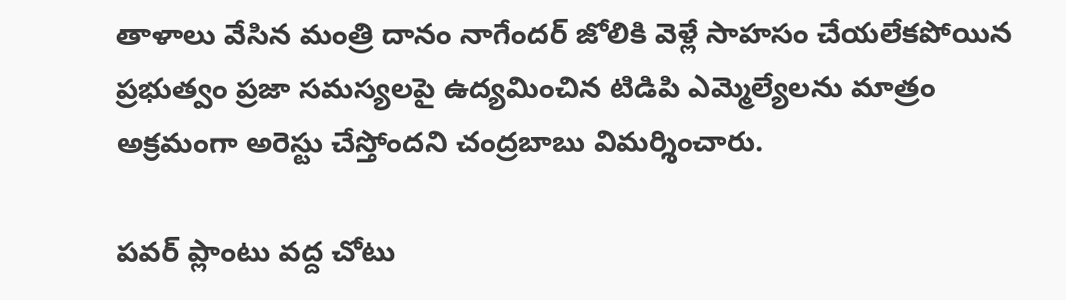తాళాలు వేసిన మంత్రి దానం నాగేందర్ జోలికి వెళ్లే సాహసం చేయలేకపోయిన ప్రభుత్వం ప్రజా సమస్యలపై ఉద్యమించిన టిడిపి ఎమ్మెల్యేలను మాత్రం అక్రమంగా అరెస్టు చేస్తోందని చంద్రబాబు విమర్శించారు.

పవర్ ప్లాంటు వద్ద చోటు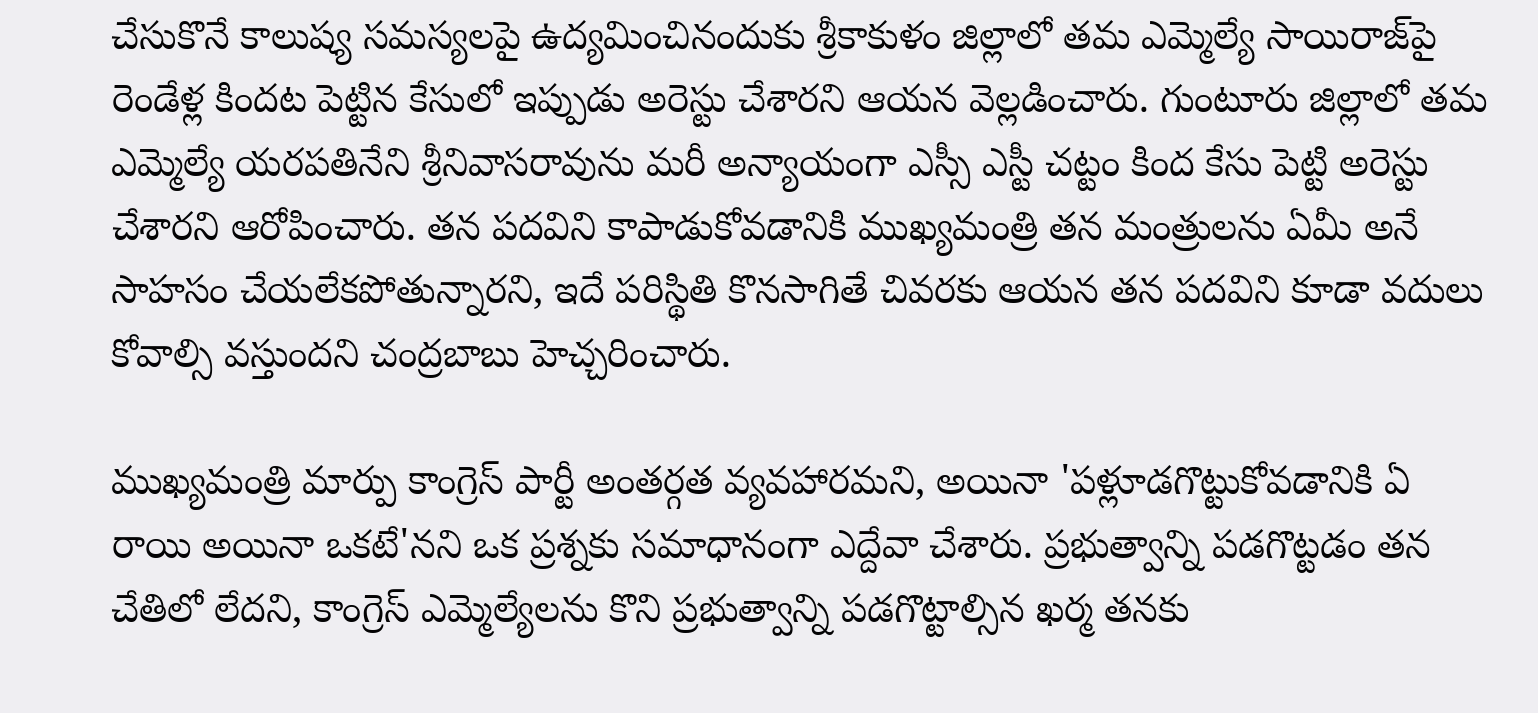చేసుకొనే కాలుష్య సమస్యలపై ఉద్యమించినందుకు శ్రీకాకుళం జిల్లాలో తమ ఎమ్మెల్యే సాయిరాజ్‌పై రెండేళ్ల కిందట పెట్టిన కేసులో ఇప్పుడు అరెస్టు చేశారని ఆయన వెల్లడించారు. గుంటూరు జిల్లాలో తమ ఎమ్మెల్యే యరపతినేని శ్రీనివాసరావును మరీ అన్యాయంగా ఎస్సీ ఎస్టీ చట్టం కింద కేసు పెట్టి అరెస్టు చేశారని ఆరోపించారు. తన పదవిని కాపాడుకోవడానికి ముఖ్యమంత్రి తన మంత్రులను ఏమీ అనే సాహసం చేయలేకపోతున్నారని, ఇదే పరిస్థితి కొనసాగితే చివరకు ఆయన తన పదవిని కూడా వదులు కోవాల్సి వస్తుందని చంద్రబాబు హెచ్చరించారు.

ముఖ్యమంత్రి మార్పు కాంగ్రెస్ పార్టీ అంతర్గత వ్యవహారమని, అయినా 'పళ్లూడగొట్టుకోవడానికి ఏ రాయి అయినా ఒకటే'నని ఒక ప్రశ్నకు సమాధానంగా ఎద్దేవా చేశారు. ప్రభుత్వాన్ని పడగొట్టడం తన చేతిలో లేదని, కాంగ్రెస్ ఎమ్మెల్యేలను కొని ప్రభుత్వాన్ని పడగొట్టాల్సిన ఖర్మ తనకు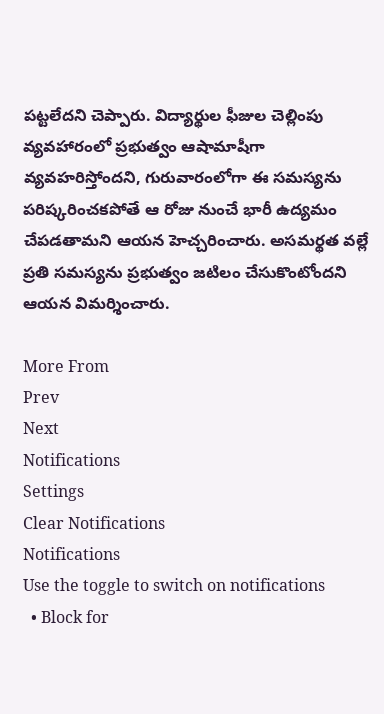పట్టలేదని చెప్పారు. విద్యార్థుల ఫీజుల చెల్లింపు వ్యవహారంలో ప్రభుత్వం ఆషామాషీగా వ్యవహరిస్తోందని, గురువారంలోగా ఈ సమస్యను పరిష్కరించకపోతే ఆ రోజు నుంచే భారీ ఉద్యమం చేపడతామని ఆయన హెచ్చరించారు. అసమర్థత వల్లే ప్రతి సమస్యను ప్రభుత్వం జటిలం చేసుకొంటోందని ఆయన విమర్శించారు.

More From
Prev
Next
Notifications
Settings
Clear Notifications
Notifications
Use the toggle to switch on notifications
  • Block for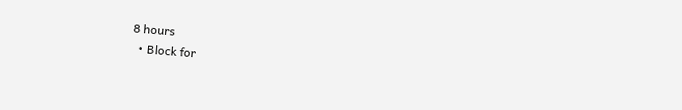8 hours
  • Block for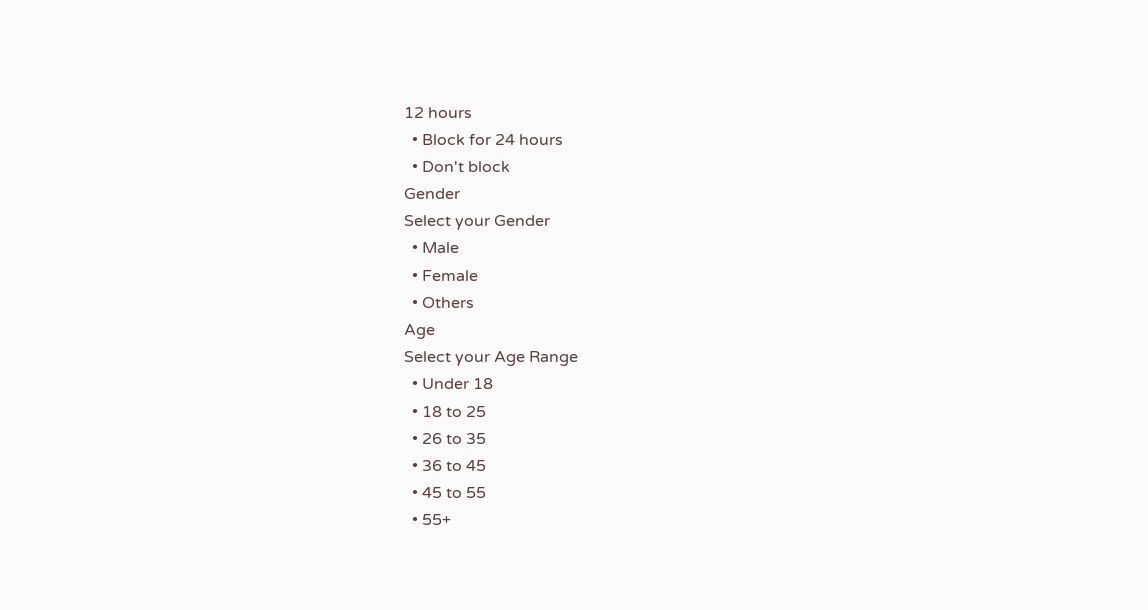12 hours
  • Block for 24 hours
  • Don't block
Gender
Select your Gender
  • Male
  • Female
  • Others
Age
Select your Age Range
  • Under 18
  • 18 to 25
  • 26 to 35
  • 36 to 45
  • 45 to 55
  • 55+